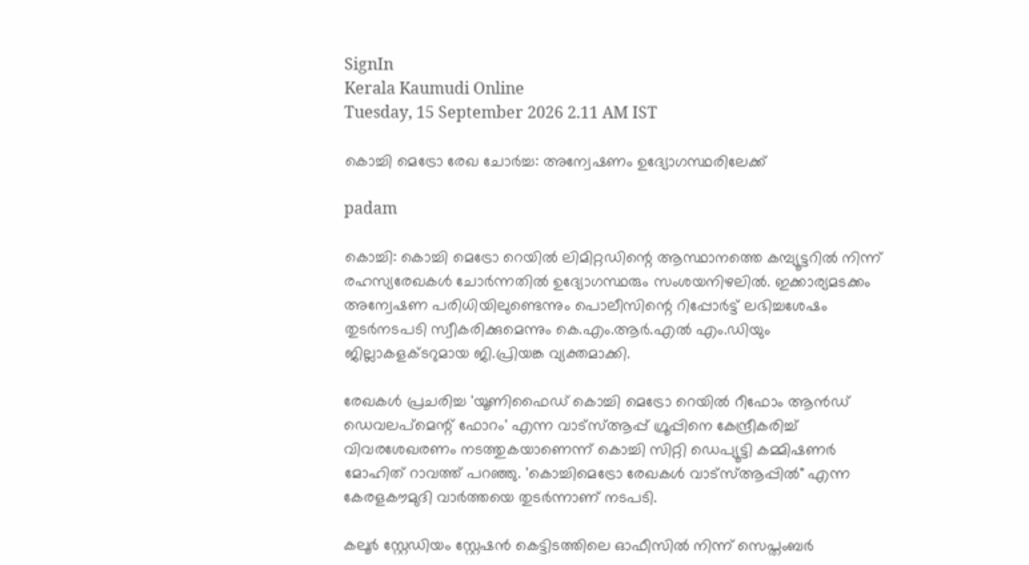SignIn
Kerala Kaumudi Online
Tuesday, 15 September 2026 2.11 AM IST

കൊച്ചി മെട്രോ രേഖ ചോർച്ച: അന്വേഷണം ഉദ്യോഗസ്ഥരിലേക്ക്

padam

കൊച്ചി: കൊച്ചി മെട്രോ റെയിൽ ലിമിറ്റഡിന്റെ ആസ്ഥാനത്തെ കമ്പ്യൂട്ടറിൽ നിന്ന് രഹസ്യരേഖകൾ ചോർന്നതിൽ ഉദ്യോഗസ്ഥരും സംശയനിഴലിൽ. ഇക്കാര്യമടക്കം അന്വേഷണ പരിധിയിലുണ്ടെന്നും പൊലീസിന്റെ റിപ്പോർട്ട് ലഭിച്ചശേഷം തുടർനടപടി സ്വീകരിക്കുമെന്നും കെ.എം.ആർ.എൽ എം.ഡിയും ജില്ലാകളക്ടറുമായ ജി.പ്രിയങ്ക വ്യക്തമാക്കി.

രേഖകൾ പ്രചരിച്ച 'യൂണിഫൈഡ് കൊച്ചി മെട്രോ റെയിൽ റീഫോം ആൻഡ് ഡെവലപ്‌മെന്റ് ഫോറം' എന്ന വാട്‌സ്ആപ്പ് ഗ്രൂപ്പിനെ കേന്ദ്രീകരിച്ച് വിവരശേഖരണം നടത്തുകയാണെന്ന് കൊച്ചി സിറ്റി ഡെപ്യൂട്ടി കമ്മിഷണർ മോഹിത് റാവത്ത് പറഞ്ഞു. 'കൊച്ചിമെട്രോ രേഖകൾ വാട്‌സ്ആപ്പിൽ" എന്ന കേരളകൗമുദി വാർത്തയെ തുടർന്നാണ് നടപടി.

കലൂർ സ്റ്റേഡിയം സ്റ്റേഷൻ കെട്ടിടത്തിലെ ഓഫീസിൽ നിന്ന് സെപ്തംബർ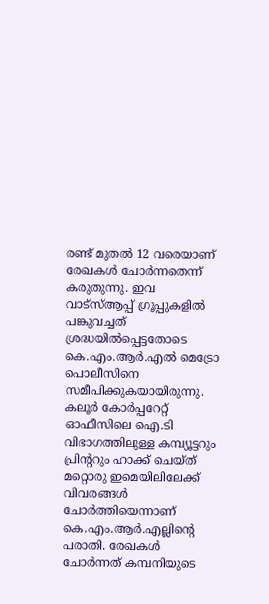രണ്ട് മുതൽ 12 വരെയാണ് രേഖകൾ ചോർന്നതെന്ന് കരുതുന്നു. ഇവ വാട്‌സ്ആപ്പ് ഗ്രൂപ്പുകളിൽ പങ്കുവച്ചത് ശ്രദ്ധയിൽപ്പെട്ടതോടെ കെ.എം.ആർ.എൽ മെട്രോ പൊലീസിനെ സമീപിക്കുകയായിരുന്നു. കലൂർ കോർപ്പറേറ്റ് ഓഫീസിലെ ഐ.ടി വിഭാഗത്തിലുള്ള കമ്പ്യൂട്ടറും പ്രിന്ററും ഹാക്ക് ചെയ്ത് മറ്റൊരു ഇമെയിലിലേക്ക് വിവരങ്ങൾ ചോർത്തിയെന്നാണ് കെ.എം.ആർ.എല്ലിന്റെ പരാതി. രേഖകൾ ചോർന്നത് കമ്പനിയുടെ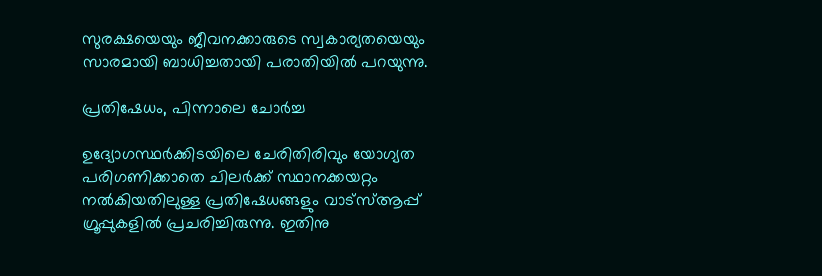സുരക്ഷയെയും ജീവനക്കാരുടെ സ്വകാര്യതയെയും സാരമായി ബാധിച്ചതായി പരാതിയിൽ പറയുന്നു.

പ്രതിഷേധം, പിന്നാലെ ചോർച്ച

ഉദ്യോഗസ്ഥർക്കിടയിലെ ചേരിതിരിവും യോഗ്യത പരിഗണിക്കാതെ ചിലർക്ക് സ്ഥാനക്കയറ്റം നൽകിയതിലുള്ള പ്രതിഷേധങ്ങളും വാട്‌സ്ആപ്പ് ഗ്രൂപ്പുകളിൽ പ്രചരിച്ചിരുന്നു. ഇതിനു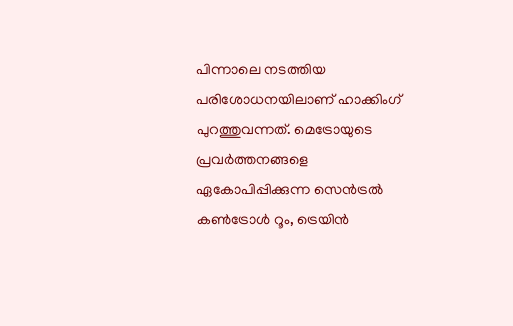പിന്നാലെ നടത്തിയ പരിശോധനയിലാണ് ഹാക്കിംഗ് പുറത്തുവന്നത്. മെട്രോയുടെ പ്രവർത്തനങ്ങളെ ഏകോപിപ്പിക്കുന്ന സെൻട്രൽ കൺട്രോൾ റൂം, ട്രെയിൻ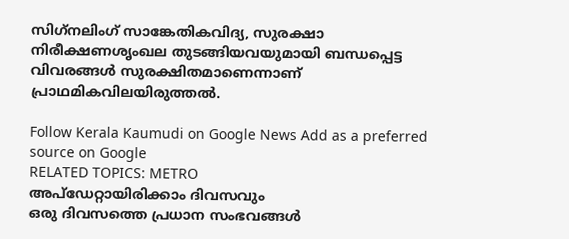സിഗ്‌നലിംഗ് സാങ്കേതികവിദ്യ, സുരക്ഷാ നിരീക്ഷണശൃംഖല തുടങ്ങിയവയുമായി ബന്ധപ്പെട്ട വിവരങ്ങൾ സുരക്ഷിതമാണെന്നാണ് പ്രാഥമികവിലയിരുത്തൽ.

Follow Kerala Kaumudi on Google News Add as a preferred source on Google
RELATED TOPICS: METRO
അപ്ഡേറ്റായിരിക്കാം ദിവസവും
ഒരു ദിവസത്തെ പ്രധാന സംഭവങ്ങൾ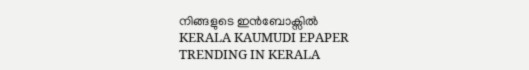നിങ്ങളുടെ ഇൻബോക്സിൽ
KERALA KAUMUDI EPAPER
TRENDING IN KERALA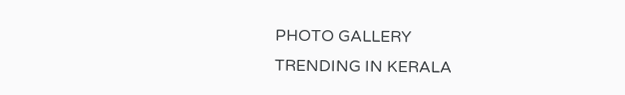PHOTO GALLERY
TRENDING IN KERALA